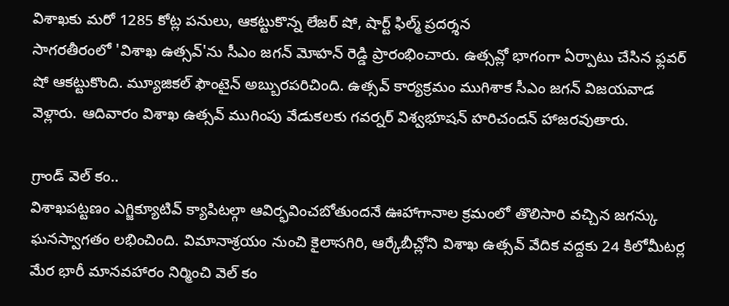విశాఖకు మరో 1285 కోట్ల పనులు, ఆకట్టుకొన్న లేజర్ షో, షార్ట్ ఫిల్మ్ ప్రదర్శన
సాగరతీరంలో 'విశాఖ ఉత్సవ్'ను సీఎం జగన్ మోహన్ రెడ్డి ప్రారంభించారు. ఉత్సవ్లో భాగంగా ఏర్పాటు చేసిన ఫ్లవర్ షో ఆకట్టుకొంది. మ్యూజికల్ ఫౌంటైన్ అబ్బురపరిచింది. ఉత్సవ్ కార్యక్రమం ముగిశాక సీఎం జగన్ విజయవాడ వెళ్లారు. ఆదివారం విశాఖ ఉత్సవ్ ముగింపు వేడుకలకు గవర్నర్ విశ్వభూషన్ హరిచందన్ హాజరవుతారు.

గ్రాండ్ వెల్ కం..
విశాఖపట్టణం ఎగ్జిక్యూటివ్ క్యాపిటల్గా ఆవిర్భవించబోతుందనే ఊహాగానాల క్రమంలో తొలిసారి వచ్చిన జగన్కు ఘనస్వాగతం లభించింది. విమానాశ్రయం నుంచి కైలాసగిరి, ఆర్కేబీచ్లోని విశాఖ ఉత్సవ్ వేదిక వద్దకు 24 కిలోమీటర్ల మేర భారీ మానవహారం నిర్మించి వెల్ కం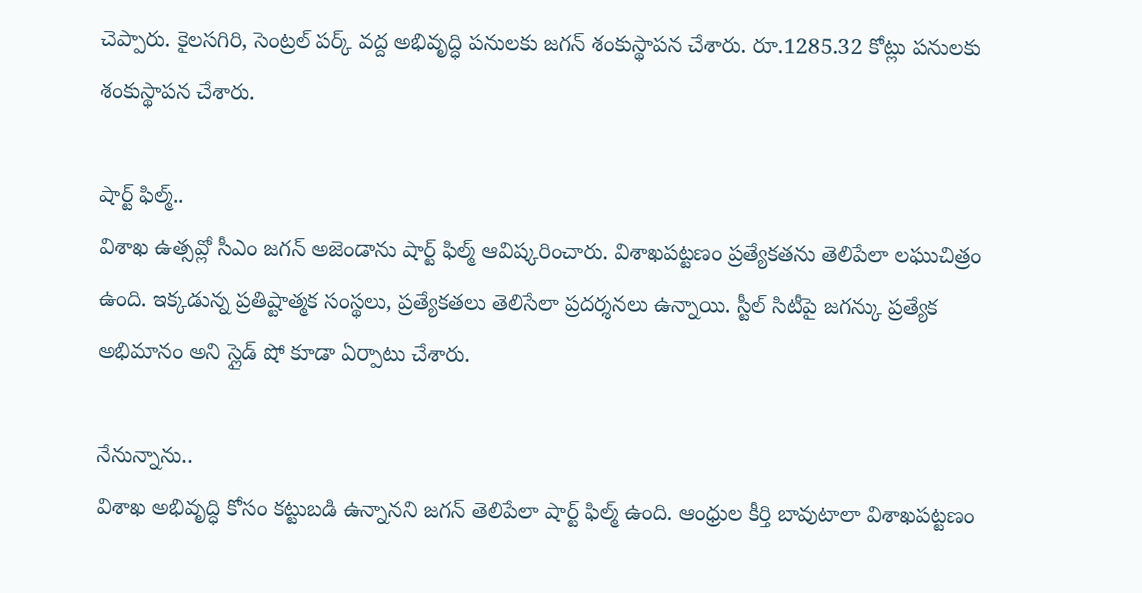చెప్పారు. కైలసగిరి, సెంట్రల్ పర్క్ వద్ద అభివృద్ధి పనులకు జగన్ శంకుస్థాపన చేశారు. రూ.1285.32 కోట్లు పనులకు శంకుస్థాపన చేశారు.

షార్ట్ ఫిల్మ్..
విశాఖ ఉత్సవ్లో సీఎం జగన్ అజెండాను షార్ట్ ఫిల్మ్ ఆవిష్కరించారు. విశాఖపట్టణం ప్రత్యేకతను తెలిపేలా లఘుచిత్రం ఉంది. ఇక్కడున్న ప్రతిష్టాత్మక సంస్థలు, ప్రత్యేకతలు తెలిసేలా ప్రదర్శనలు ఉన్నాయి. స్టీల్ సిటీపై జగన్కు ప్రత్యేక అభిమానం అని స్లైడ్ షో కూడా ఏర్పాటు చేశారు.

నేనున్నాను..
విశాఖ అభివృద్ధి కోసం కట్టుబడి ఉన్నానని జగన్ తెలిపేలా షార్ట్ ఫిల్మ్ ఉంది. ఆంధ్రుల కీర్తి బావుటాలా విశాఖపట్టణం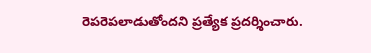రెపరెపలాడుతోందని ప్రత్యేక ప్రదర్శించారు.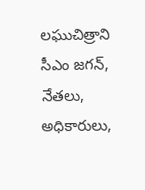లఘుచిత్రాని సీఎం జగన్, నేతలు, అధికారులు,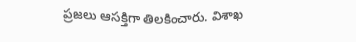ప్రజలు ఆసక్తిగా తిలకించారు. విశాఖ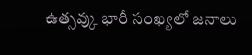ఉత్సవ్కు భారీ సంఖ్యలో జనాలు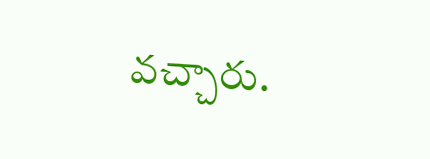వచ్చారు.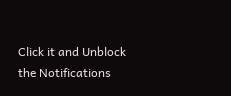Click it and Unblock the Notifications